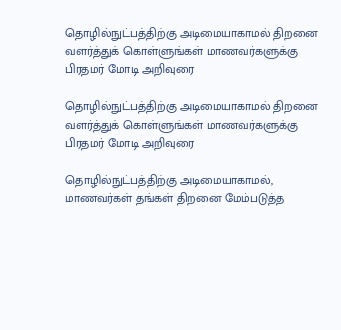தொழில்நுட்பத்திற்கு அடிமையாகாமல் திறனை வளர்த்துக் கொள்ளுங்கள் மாணவர்களுக்கு பிரதமர் மோடி அறிவுரை

தொழில்நுட்பத்திற்கு அடிமையாகாமல் திறனை வளர்த்துக் கொள்ளுங்கள் மாணவர்களுக்கு பிரதமர் மோடி அறிவுரை

தொழில்நுட்பத்திற்கு அடிமையாகாமல், மாணவர்கள் தங்கள் திறனை மேம்படுத்த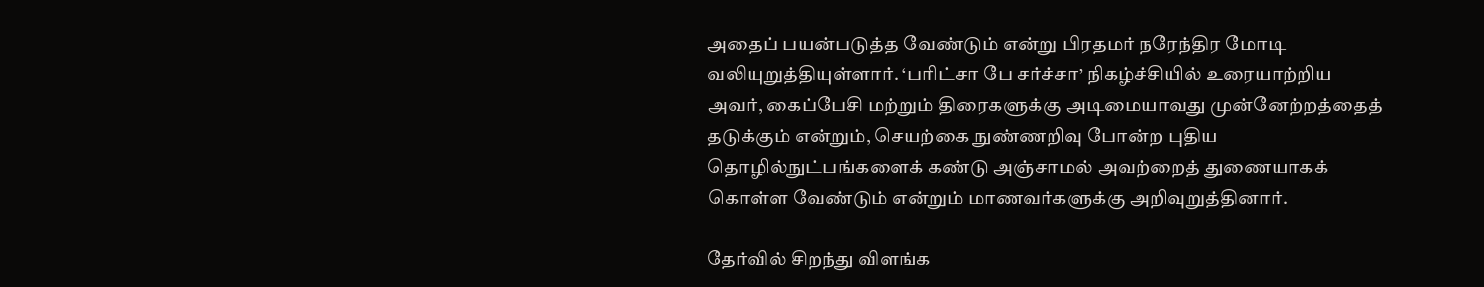அதைப் பயன்படுத்த வேண்டும் என்று பிரதமர் நரேந்திர மோடி வலியுறுத்தியுள்ளார். ‘பரிட்சா பே சர்ச்சா’ நிகழ்ச்சியில் உரையாற்றிய அவர், கைப்பேசி மற்றும் திரைகளுக்கு அடிமையாவது முன்னேற்றத்தைத் தடுக்கும் என்றும், செயற்கை நுண்ணறிவு போன்ற புதிய தொழில்நுட்பங்களைக் கண்டு அஞ்சாமல் அவற்றைத் துணையாகக் கொள்ள வேண்டும் என்றும் மாணவர்களுக்கு அறிவுறுத்தினார்.

தேர்வில் சிறந்து விளங்க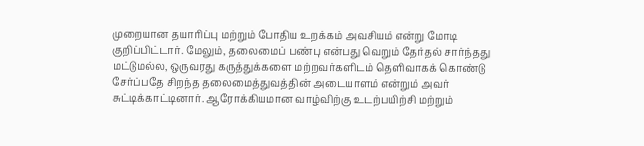முறையான தயாரிப்பு மற்றும் போதிய உறக்கம் அவசியம் என்று மோடி குறிப்பிட்டார். மேலும், தலைமைப் பண்பு என்பது வெறும் தேர்தல் சார்ந்தது மட்டுமல்ல, ஒருவரது கருத்துக்களை மற்றவர்களிடம் தெளிவாகக் கொண்டு சேர்ப்பதே சிறந்த தலைமைத்துவத்தின் அடையாளம் என்றும் அவர் சுட்டிக்காட்டினார். ஆரோக்கியமான வாழ்விற்கு உடற்பயிற்சி மற்றும்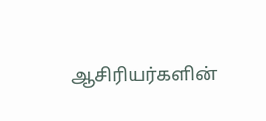ஆசிரியர்களின்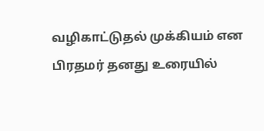வழிகாட்டுதல் முக்கியம் என பிரதமர் தனது உரையில்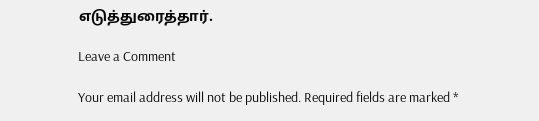எடுத்துரைத்தார்.

Leave a Comment

Your email address will not be published. Required fields are marked *